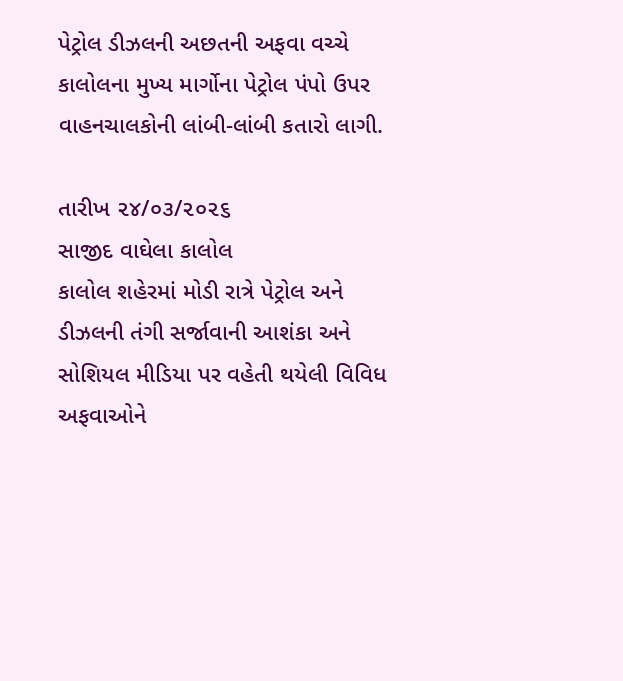પેટ્રોલ ડીઝલની અછતની અફવા વચ્ચે કાલોલના મુખ્ય માર્ગોના પેટ્રોલ પંપો ઉપર વાહનચાલકોની લાંબી-લાંબી કતારો લાગી.

તારીખ ૨૪/૦૩/૨૦૨૬
સાજીદ વાઘેલા કાલોલ
કાલોલ શહેરમાં મોડી રાત્રે પેટ્રોલ અને ડીઝલની તંગી સર્જાવાની આશંકા અને સોશિયલ મીડિયા પર વહેતી થયેલી વિવિધ અફવાઓને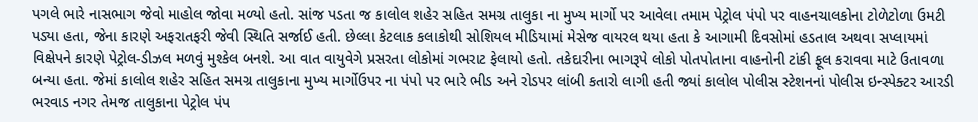પગલે ભારે નાસભાગ જેવો માહોલ જોવા મળ્યો હતો. સાંજ પડતા જ કાલોલ શહેર સહિત સમગ્ર તાલુકા ના મુખ્ય માર્ગો પર આવેલા તમામ પેટ્રોલ પંપો પર વાહનચાલકોના ટોળેટોળા ઉમટી પડ્યા હતા, જેના કારણે અફરાતફરી જેવી સ્થિતિ સર્જાઈ હતી. છેલ્લા કેટલાક કલાકોથી સોશિયલ મીડિયામાં મેસેજ વાયરલ થયા હતા કે આગામી દિવસોમાં હડતાલ અથવા સપ્લાયમાં વિક્ષેપને કારણે પેટ્રોલ-ડીઝલ મળવું મુશ્કેલ બનશે. આ વાત વાયુવેગે પ્રસરતા લોકોમાં ગભરાટ ફેલાયો હતો. તકેદારીના ભાગરૂપે લોકો પોતપોતાના વાહનોની ટાંકી ફૂલ કરાવવા માટે ઉતાવળા બન્યા હતા. જેમાં કાલોલ શહેર સહિત સમગ્ર તાલુકાના મુખ્ય માર્ગોઉપર ના પંપો પર ભારે ભીડ અને રોડપર લાંબી કતારો લાગી હતી જ્યાં કાલોલ પોલીસ સ્ટેશનનાં પોલીસ ઇન્સ્પેક્ટર આરડી ભરવાડ નગર તેમજ તાલુકાના પેટ્રોલ પંપ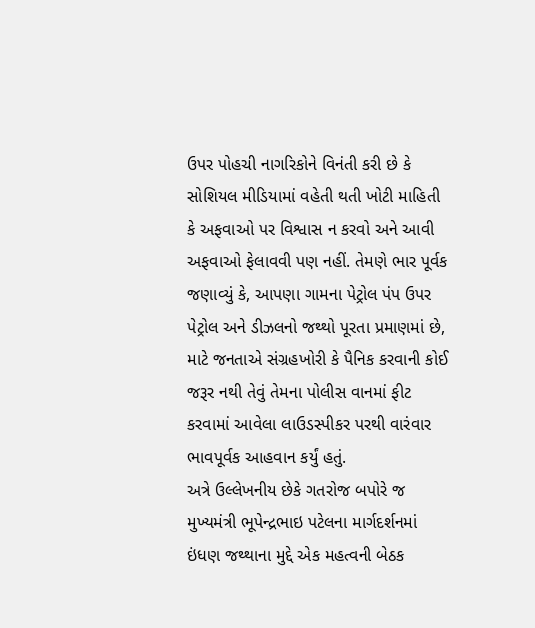ઉપર પોહચી નાગરિકોને વિનંતી કરી છે કે સોશિયલ મીડિયામાં વહેતી થતી ખોટી માહિતી કે અફવાઓ પર વિશ્વાસ ન કરવો અને આવી અફવાઓ ફેલાવવી પણ નહીં. તેમણે ભાર પૂર્વક જણાવ્યું કે, આપણા ગામના પેટ્રોલ પંપ ઉપર પેટ્રોલ અને ડીઝલનો જથ્થો પૂરતા પ્રમાણમાં છે, માટે જનતાએ સંગ્રહખોરી કે પૈનિક કરવાની કોઈ જરૂર નથી તેવું તેમના પોલીસ વાનમાં ફીટ કરવામાં આવેલા લાઉડસ્પીકર પરથી વારંવાર ભાવપૂર્વક આહવાન કર્યું હતું.
અત્રે ઉલ્લેખનીય છેકે ગતરોજ બપોરે જ મુખ્યમંત્રી ભૂપેન્દ્રભાઇ પટેલના માર્ગદર્શનમાં ઇંધણ જથ્થાના મુદ્દે એક મહત્વની બેઠક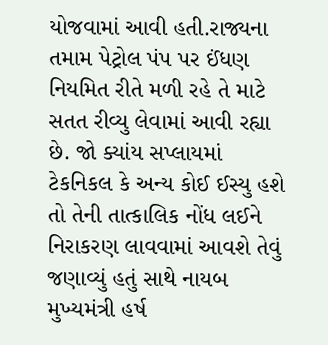યોજવામાં આવી હતી.રાજ્યના તમામ પેટ્રોલ પંપ પર ઈંધણ નિયમિત રીતે મળી રહે તે માટે સતત રીવ્યુ લેવામાં આવી રહ્યા છે. જો ક્યાંય સપ્લાયમાં ટેકનિકલ કે અન્ય કોઈ ઈસ્યુ હશે તો તેની તાત્કાલિક નોંધ લઈને નિરાકરણ લાવવામાં આવશે તેવું જણાવ્યું હતું સાથે નાયબ મુખ્યમંત્રી હર્ષ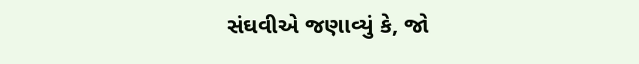સંઘવીએ જણાવ્યું કે, જો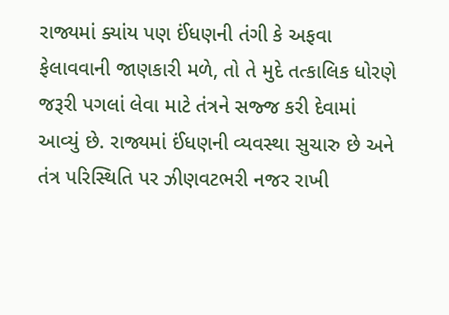રાજ્યમાં ક્યાંય પણ ઈંધણની તંગી કે અફવા ફેલાવવાની જાણકારી મળે, તો તે મુદે તત્કાલિક ધોરણે જરૂરી પગલાં લેવા માટે તંત્રને સજ્જ કરી દેવામાં આવ્યું છે. રાજ્યમાં ઈંધણની વ્યવસ્થા સુચારુ છે અને તંત્ર પરિસ્થિતિ પર ઝીણવટભરી નજર રાખી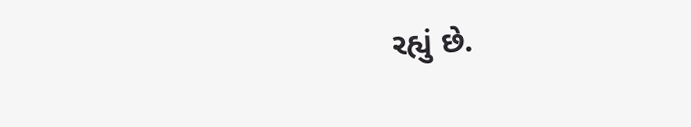રહ્યું છે.